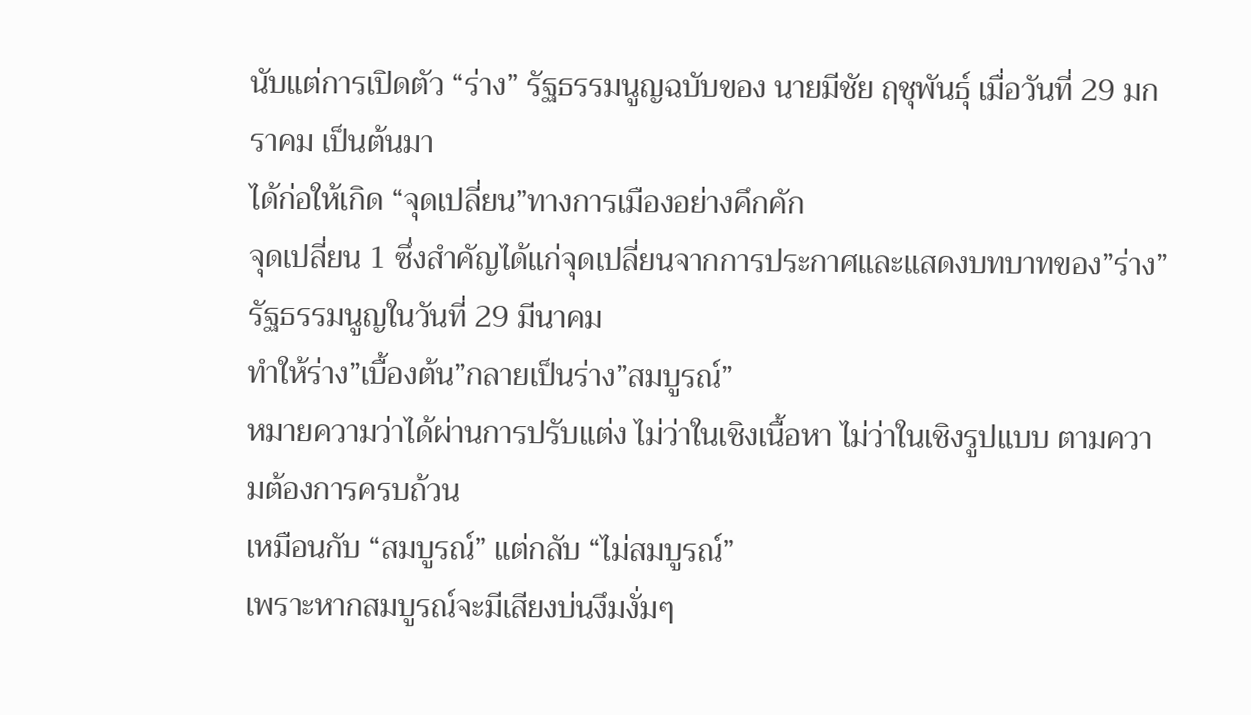นับแต่การเปิดตัว “ร่าง” รัฐธรรมนูญฉบับของ นายมีชัย ฤชุพันธุ์ เมื่อวันที่ 29 มกราคม เป็นต้นมา
ได้ก่อให้เกิด “จุดเปลี่ยน”ทางการเมืองอย่างคึกคัก
จุดเปลี่ยน 1 ซึ่งสำคัญได้แก่จุดเปลี่ยนจากการประกาศและแสดงบทบาทของ”ร่าง”รัฐธรรมนูญในวันที่ 29 มีนาคม
ทำให้ร่าง”เบื้องต้น”กลายเป็นร่าง”สมบูรณ์”
หมายความว่าได้ผ่านการปรับแต่ง ไม่ว่าในเชิงเนื้อหา ไม่ว่าในเชิงรูปแบบ ตามความต้องการครบถ้วน
เหมือนกับ “สมบูรณ์” แต่กลับ “ไม่สมบูรณ์”
เพราะหากสมบูรณ์จะมีเสียงบ่นงึมงั่มๆ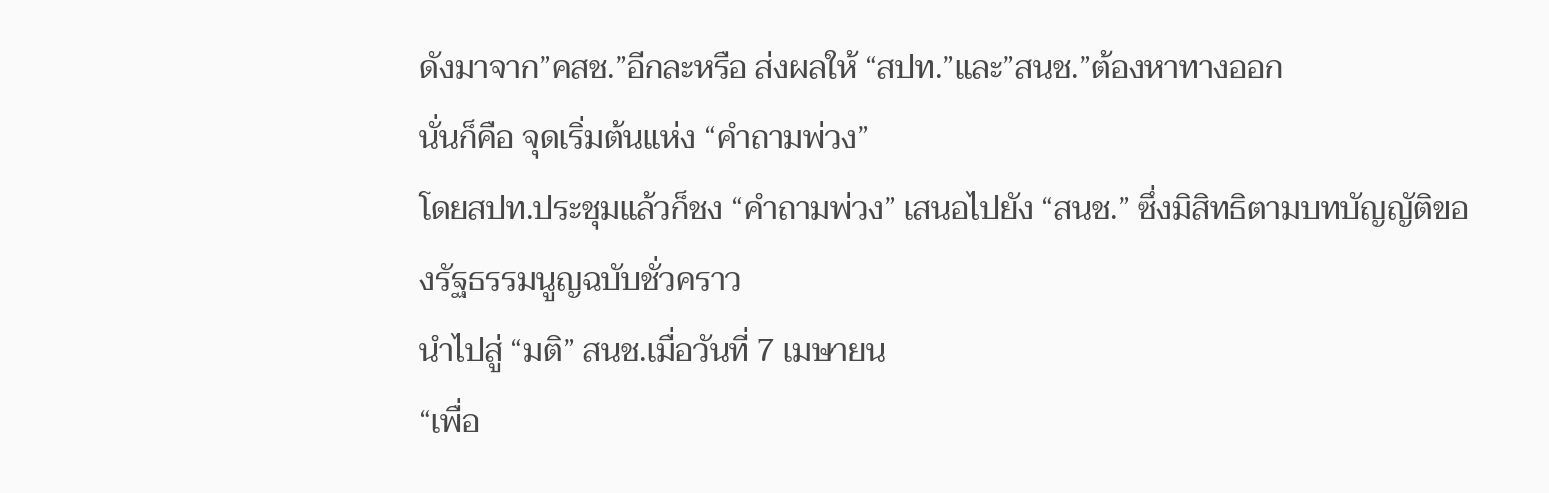ดังมาจาก”คสช.”อีกละหรือ ส่งผลให้ “สปท.”และ”สนช.”ต้องหาทางออก
นั่นก็คือ จุดเริ่มต้นแห่ง “คำถามพ่วง”
โดยสปท.ประชุมแล้วก็ชง “คำถามพ่วง” เสนอไปยัง “สนช.” ซึ่งมิสิทธิตามบทบัญญัติของรัฐธรรมนูญฉบับชั่วคราว
นำไปสู่ “มติ” สนช.เมื่อวันที่ 7 เมษายน
“เพื่อ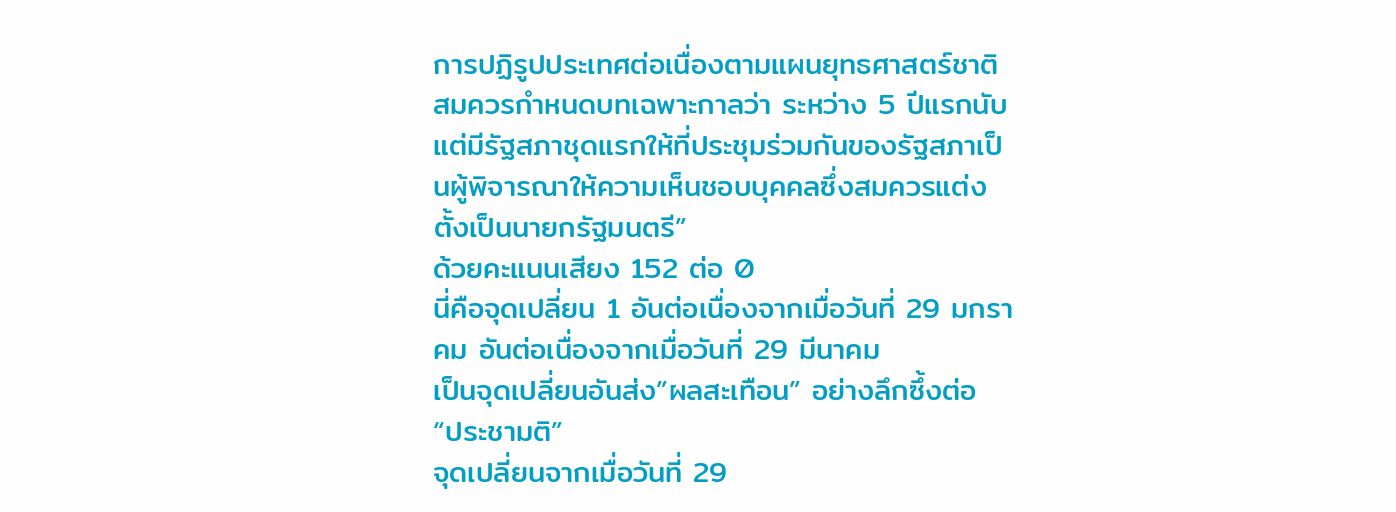การปฏิรูปประเทศต่อเนื่องตามแผนยุทธศาสตร์ชาติ สมควรกำหนดบทเฉพาะกาลว่า ระหว่าง 5 ปีแรกนับแต่มีรัฐสภาชุดแรกให้ที่ประชุมร่วมกันของรัฐสภาเป็นผู้พิจารณาให้ความเห็นชอบบุคคลซึ่งสมควรแต่งตั้งเป็นนายกรัฐมนตรี”
ด้วยคะแนนเสียง 152 ต่อ 0
นี่คือจุดเปลี่ยน 1 อันต่อเนื่องจากเมื่อวันที่ 29 มกราคม อันต่อเนื่องจากเมื่อวันที่ 29 มีนาคม
เป็นจุดเปลี่ยนอันส่ง”ผลสะเทือน” อย่างลึกซึ้งต่อ “ประชามติ”
จุดเปลี่ยนจากเมื่อวันที่ 29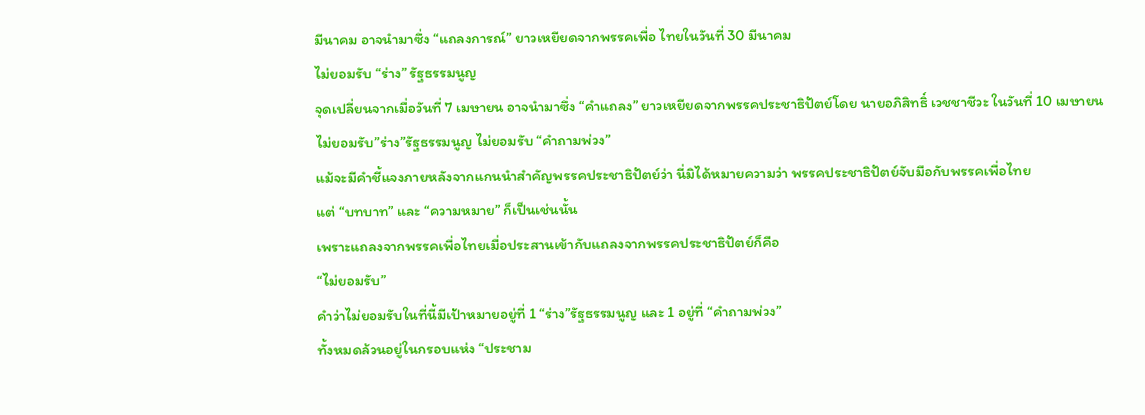มีนาคม อาจนำมาซึ่ง “แถลงการณ์” ยาวเหยียดจากพรรคเพื่อ ไทยในวันที่ 30 มีนาคม
ไม่ยอมรับ “ร่าง” รัฐธรรมนูญ
จุดเปลี่ยนจากเมื่อวันที่ 7 เมษายน อาจนำมาซึ่ง “คำแถลง” ยาวเหยียดจากพรรคประชาธิปัตย์โดย นายอภิสิทธิ์ เวชชาชีวะ ในวันที่ 10 เมษายน
ไม่ยอมรับ”ร่าง”รัฐธรรมนูญ ไม่ยอมรับ “คำถามพ่วง”
แม้จะมีคำชี้แจงภายหลังจากแกนนำสำคัญพรรคประชาธิปัตย์ว่า นี่มิได้หมายความว่า พรรคประชาธิปัตย์จับมือกับพรรคเพื่อไทย
แต่ “บทบาท” และ “ความหมาย” ก็เป็นเช่นนั้น
เพราะแถลงจากพรรคเพื่อไทยเมื่อประสานเข้ากับแถลงจากพรรคประชาธิปัตย์ก็คือ
“ไม่ยอมรับ”
คำว่าไม่ยอมรับในที่นี้มีเป้าหมายอยู่ที่ 1 “ร่าง”รัฐธรรมนูญ และ 1 อยู่ที่ “คำถามพ่วง”
ทั้งหมดล้วนอยู่ในกรอบแห่ง “ประชาม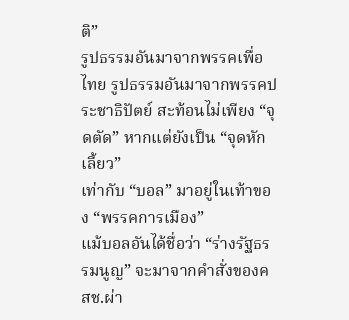ติ”
รูปธรรมอันมาจากพรรคเพื่อไทย รูปธรรมอันมาจากพรรคประชาธิปัตย์ สะท้อนไม่เพียง “จุดตัด” หากแต่ยังเป็น “จุดหักเลี้ยว”
เท่ากับ “บอล” มาอยู่ในเท้าของ “พรรคการเมือง”
แม้บอลอันได้ชื่อว่า “ร่างรัฐธรรมนูญ” จะมาจากคำสั่งของคสช.ผ่า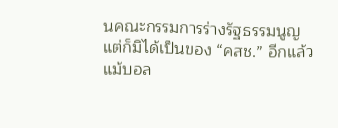นคณะกรรมการร่างรัฐธรรมนูญ
แต่ก็มิได้เป็นของ “คสช.” อีกแล้ว
แม้บอล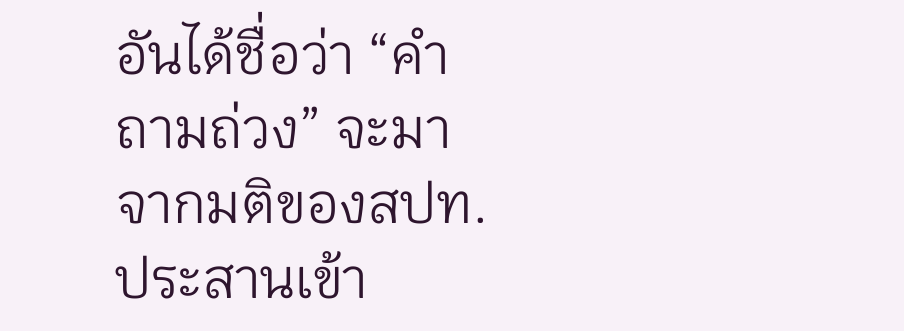อันได้ชื่อว่า “คำถามถ่วง” จะมาจากมติของสปท.ประสานเข้า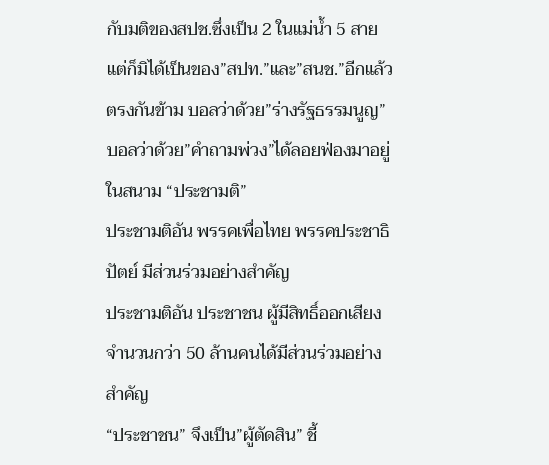กับมติของสปช.ซึ่งเป็น 2 ในแม่น้ำ 5 สาย
แต่ก็มิได้เป็นของ”สปท.”และ”สนช.”อีกแล้ว
ตรงกันข้าม บอลว่าด้วย”ร่างรัฐธรรมนูญ” บอลว่าด้วย”คำถามพ่วง”ได้ลอยฟ่องมาอยู่ในสนาม “ประชามติ”
ประชามติอัน พรรคเพื่อไทย พรรคประชาธิปัตย์ มีส่วนร่วมอย่างสำคัญ
ประชามติอัน ประชาชน ผู้มีสิทธิ์ออกเสียงจำนวนกว่า 50 ล้านคนได้มีส่วนร่วมอย่างสำคัญ
“ประชาชน” จึงเป็น”ผู้ตัดสิน” ชี้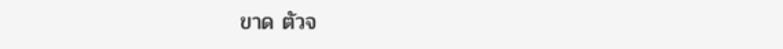ขาด ตัวจ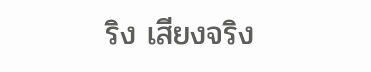ริง เสียงจริง